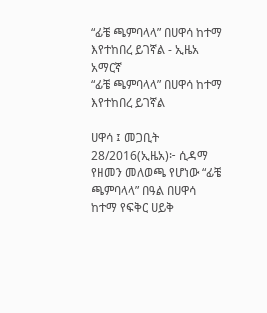“ፊቼ ጫምባላላ” በሀዋሳ ከተማ እየተከበረ ይገኛል - ኢዜአ አማርኛ
“ፊቼ ጫምባላላ” በሀዋሳ ከተማ እየተከበረ ይገኛል

ሀዋሳ ፤ መጋቢት 28/2016(ኢዜአ)፦ ሲዳማ የዘመን መለወጫ የሆነው “ፊቼ ጫምባላላ” በዓል በሀዋሳ ከተማ የፍቅር ሀይቅ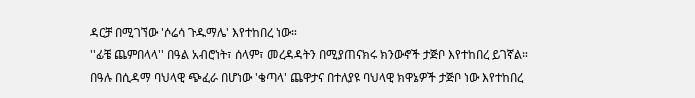ዳርቻ በሚገኘው 'ሶሬሳ ጉዱማሌ' እየተከበረ ነው።
''ፊቼ ጨምበላላ'' በዓል አብሮነት፣ ሰላም፣ መረዳዳትን በሚያጠናክሩ ክንውኖች ታጅቦ እየተከበረ ይገኛል።
በዓሉ በሲዳማ ባህላዊ ጭፈራ በሆነው 'ቄጣላ' ጨዋታና በተለያዩ ባህላዊ ክዋኔዎች ታጅቦ ነው እየተከበረ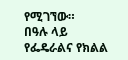የሚገኘው።
በዓሉ ላይ የፌዴራልና የክልል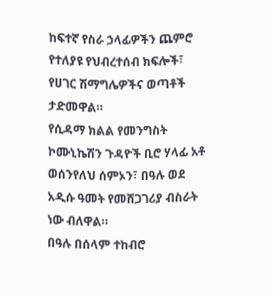ከፍተኛ የስራ ኃላፊዎችን ጨምሮ የተለያዩ የህብረተሰብ ክፍሎች፣ የሀገር ሽማግሌዎችና ወጣቶች ታድመዋል።
የሲዳማ ክልል የመንግስት ኮሙኒኬሽን ጉዳዮች ቢሮ ሃላፊ አቶ ወሰንየለህ ሰምኦን፣ በዓሉ ወደ አዲሱ ዓመት የመሸጋገሪያ ብስራት ነው ብለዋል።
በዓሉ በሰላም ተከብሮ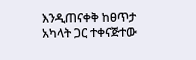እንዲጠናቀቅ ከፀጥታ አካላት ጋር ተቀናጅተው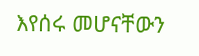እየሰሩ መሆናቸውን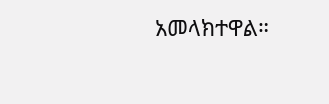አመላክተዋል።